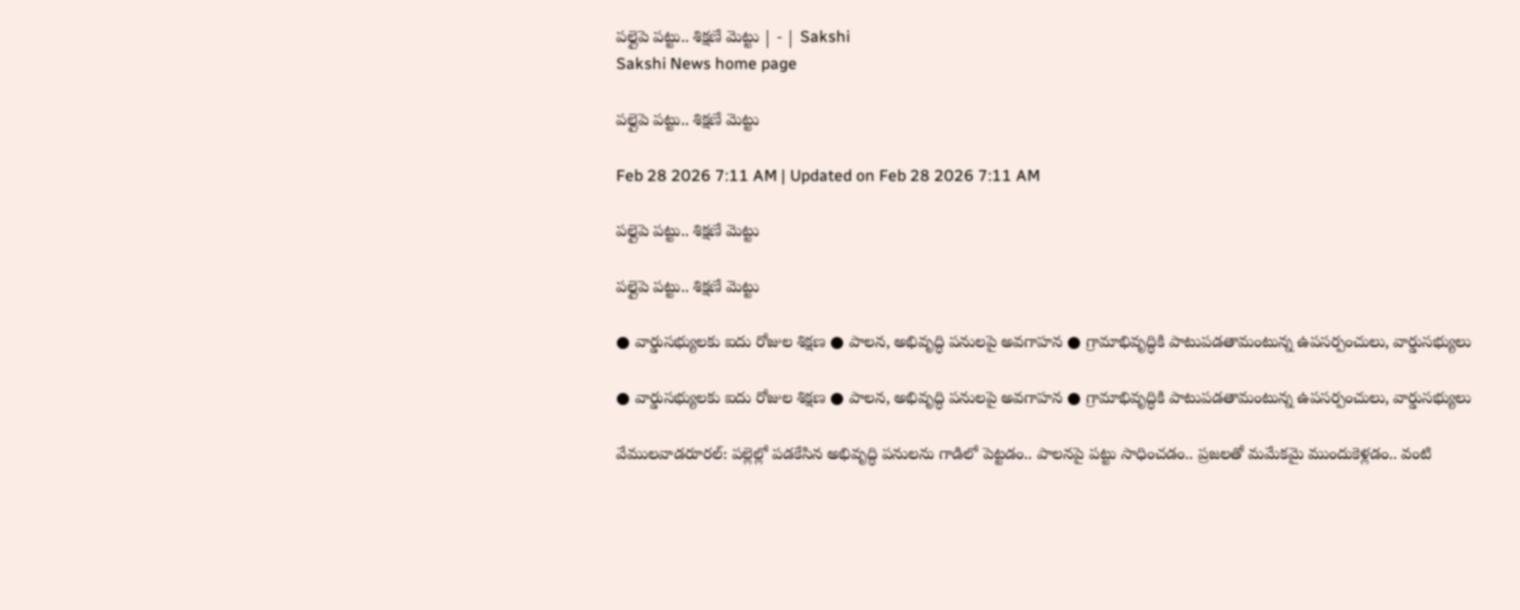పల్లైపె పట్టు.. శిక్షణే మెట్టు | - | Sakshi
Sakshi News home page

పల్లైపె పట్టు.. శిక్షణే మెట్టు

Feb 28 2026 7:11 AM | Updated on Feb 28 2026 7:11 AM

పల్లైపె పట్టు.. శిక్షణే మెట్టు

పల్లైపె పట్టు.. శిక్షణే మెట్టు

● వార్డుసభ్యులకు ఐదు రోజుల శిక్షణ ● పాలన, అభివృద్ధి పనులపై అవగాహన ● గ్రామాభివృద్ధికి పాటుపడతామంటున్న ఉపసర్పంచులు, వార్డుసభ్యులు

● వార్డుసభ్యులకు ఐదు రోజుల శిక్షణ ● పాలన, అభివృద్ధి పనులపై అవగాహన ● గ్రామాభివృద్ధికి పాటుపడతామంటున్న ఉపసర్పంచులు, వార్డుసభ్యులు

వేములవాడరూరల్‌: పల్లెల్లో పడకేసిన అభివృద్ధి పనులను గాడిలో పెట్టడం.. పాలనపై పట్టు సాధించడం.. ప్రజలతో మమేకమై ముందుకెళ్లడం.. వంటి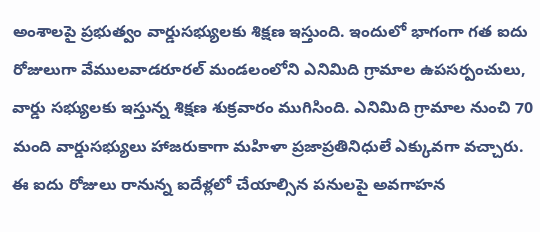అంశాలపై ప్రభుత్వం వార్డుసభ్యులకు శిక్షణ ఇస్తుంది. ఇందులో భాగంగా గత ఐదు రోజులుగా వేములవాడరూరల్‌ మండలంలోని ఎనిమిది గ్రామాల ఉపసర్పంచులు, వార్డు సభ్యులకు ఇస్తున్న శిక్షణ శుక్రవారం ముగిసింది. ఎనిమిది గ్రామాల నుంచి 70 మంది వార్డుసభ్యులు హాజరుకాగా మహిళా ప్రజాప్రతినిధులే ఎక్కువగా వచ్చారు. ఈ ఐదు రోజులు రానున్న ఐదేళ్లలో చేయాల్సిన పనులపై అవగాహన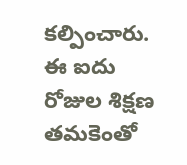కల్పించారు. ఈ ఐదు రోజుల శిక్షణ తమకెంతో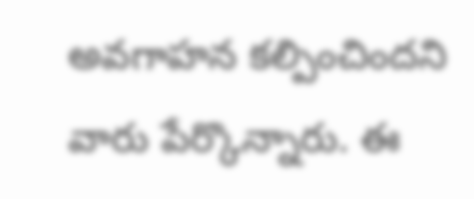అవగాహన కల్పించిందని వారు పేర్కొన్నారు. ఈ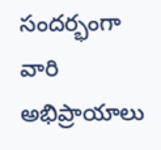సందర్భంగా వారి అభిప్రాయాలు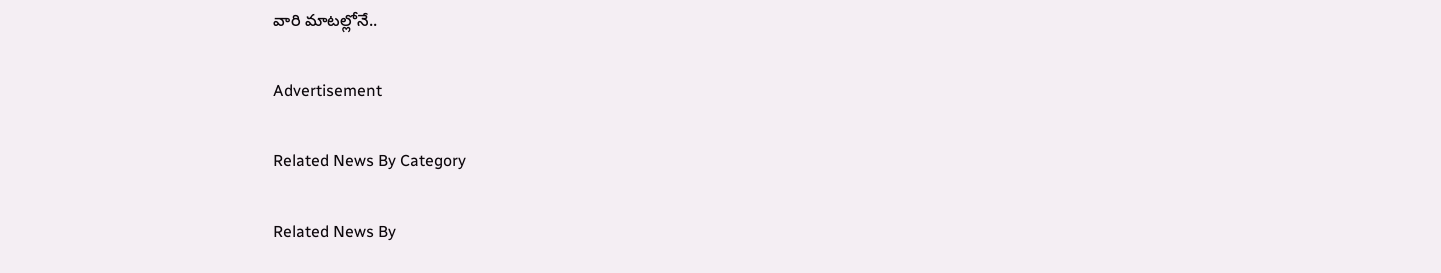వారి మాటల్లోనే..

Advertisement

Related News By Category

Related News By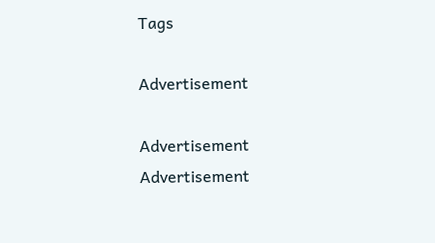Tags

Advertisement

Advertisement
Advertisement